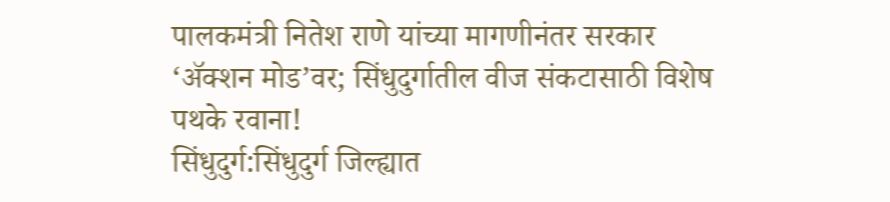पालकमंत्री नितेश राणे यांच्या मागणीनंतर सरकार ‘ॲक्शन मोड’वर; सिंधुदुर्गातील वीज संकटासाठी विशेष पथके रवाना!
सिंधुदुर्ग:सिंधुदुर्ग जिल्ह्यात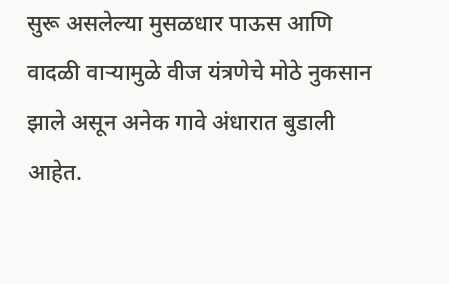सुरू असलेल्या मुसळधार पाऊस आणि वादळी वाऱ्यामुळे वीज यंत्रणेचे मोठे नुकसान झाले असून अनेक गावे अंधारात बुडाली आहेत.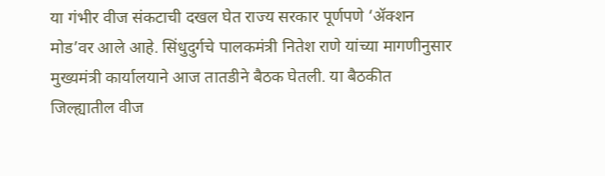या गंभीर वीज संकटाची दखल घेत राज्य सरकार पूर्णपणे ‘ॲक्शन मोड’वर आले आहे. सिंधुदुर्गचे पालकमंत्री नितेश राणे यांच्या मागणीनुसार मुख्यमंत्री कार्यालयाने आज तातडीने बैठक घेतली. या बैठकीत जिल्ह्यातील वीज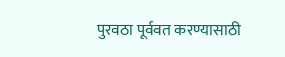पुरवठा पूर्ववत करण्यासाठी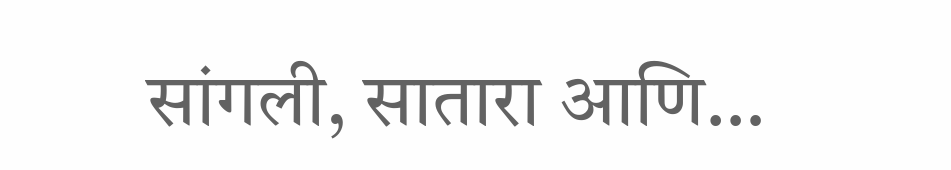सांगली, सातारा आणि…